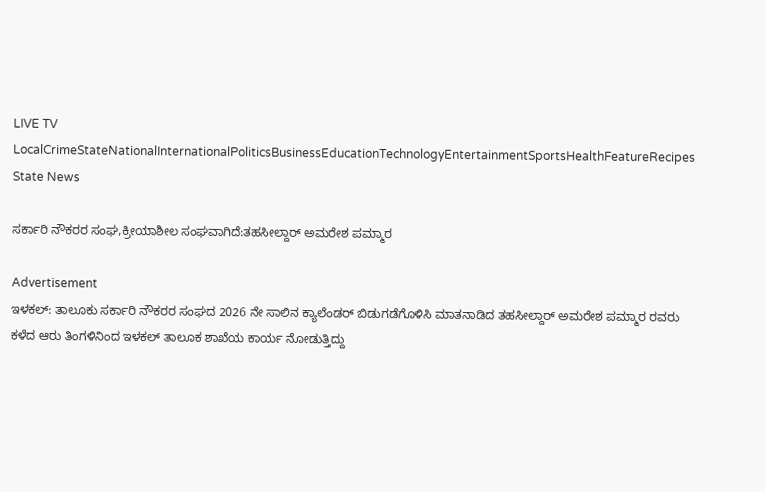LIVE TV LocalCrimeStateNationalInternationalPoliticsBusinessEducationTechnologyEntertainmentSportsHealthFeatureRecipes
State News

ಸರ್ಕಾರಿ ನೌಕರರ ಸಂಘ,ಕ್ರೀಯಾಶೀಲ ಸಂಘವಾಗಿದೆ:ತಹಸೀಲ್ದಾರ್ ಅಮರೇಶ ಪಮ್ಮಾರ

Advertisement
ಇಳಕಲ್: ತಾಲೂಕು ಸರ್ಕಾರಿ ನೌಕರರ ಸಂಘದ 2026 ನೇ ಸಾಲಿನ ಕ್ಯಾಲೆಂಡರ್ ಬಿಡುಗಡೆಗೊಳಿಸಿ ಮಾತನಾಡಿದ ತಹಸೀಲ್ದಾರ್ ಅಮರೇಶ ಪಮ್ಮಾರ ರವರು ಕಳೆದ ಆರು ತಿಂಗಳಿನಿಂದ ಇಳಕಲ್ ತಾಲೂಕ ಶಾಖೆಯ ಕಾರ್ಯ ನೋಡುತ್ತಿದ್ದು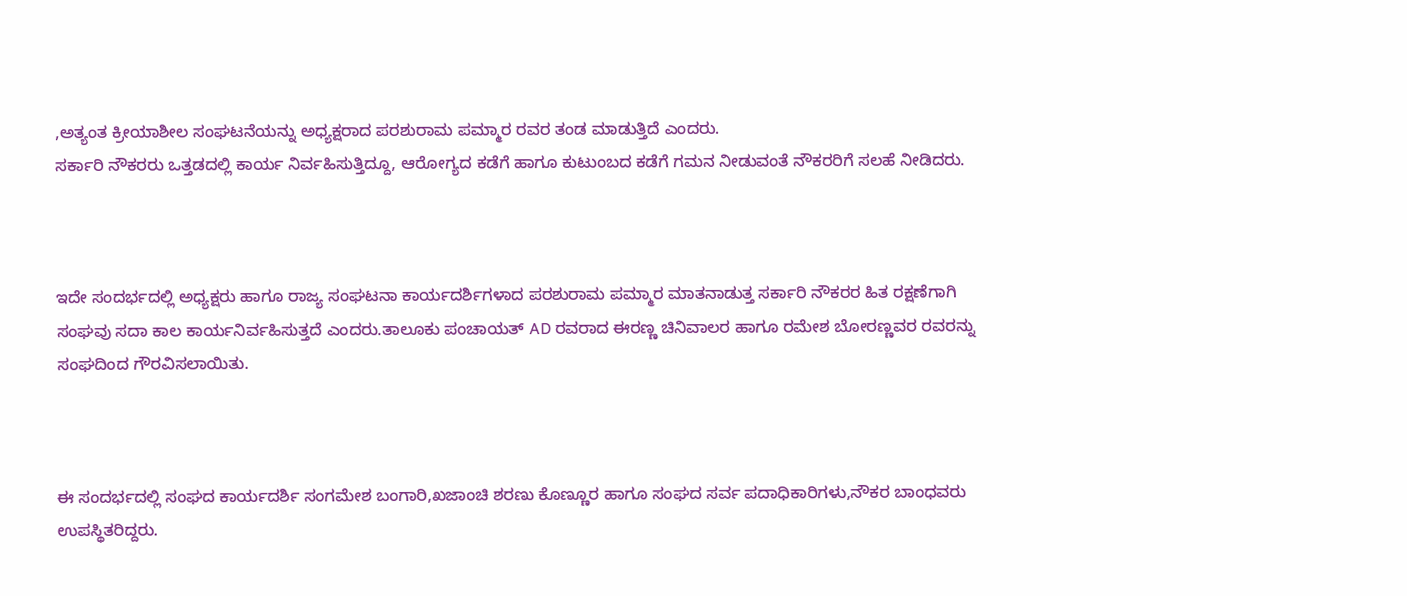,ಅತ್ಯಂತ ಕ್ರೀಯಾಶೀಲ ಸಂಘಟನೆಯನ್ನು ಅಧ್ಯಕ್ಷರಾದ ಪರಶುರಾಮ ಪಮ್ಮಾರ ರವರ ತಂಡ ಮಾಡುತ್ತಿದೆ ಎಂದರು.
ಸರ್ಕಾರಿ ನೌಕರರು ಒತ್ತಡದಲ್ಲಿ ಕಾರ್ಯ ನಿರ್ವಹಿಸುತ್ತಿದ್ದೂ, ಆರೋಗ್ಯದ ಕಡೆಗೆ ಹಾಗೂ ಕುಟುಂಬದ ಕಡೆಗೆ ಗಮನ ನೀಡುವಂತೆ ನೌಕರರಿಗೆ ಸಲಹೆ ನೀಡಿದರು.



ಇದೇ ಸಂದರ್ಭದಲ್ಲಿ ಅಧ್ಯಕ್ಷರು ಹಾಗೂ ರಾಜ್ಯ ಸಂಘಟನಾ ಕಾರ್ಯದರ್ಶಿಗಳಾದ ಪರಶುರಾಮ ಪಮ್ಮಾರ ಮಾತನಾಡುತ್ತ ಸರ್ಕಾರಿ ನೌಕರರ ಹಿತ ರಕ್ಷಣೆಗಾಗಿ ಸಂಘವು ಸದಾ ಕಾಲ ಕಾರ್ಯನಿರ್ವಹಿಸುತ್ತದೆ ಎಂದರು.ತಾಲೂಕು ಪಂಚಾಯತ್ AD ರವರಾದ ಈರಣ್ಣ ಚಿನಿವಾಲರ ಹಾಗೂ ರಮೇಶ ಬೋರಣ್ಣವರ ರವರನ್ನು ಸಂಘದಿಂದ ಗೌರವಿಸಲಾಯಿತು.



ಈ ಸಂದರ್ಭದಲ್ಲಿ ಸಂಘದ ಕಾರ್ಯದರ್ಶಿ ಸಂಗಮೇಶ ಬಂಗಾರಿ,ಖಜಾಂಚಿ ಶರಣು ಕೊಣ್ಣೂರ ಹಾಗೂ ಸಂಘದ ಸರ್ವ ಪದಾಧಿಕಾರಿಗಳು,ನೌಕರ ಬಾಂಧವರು ಉಪಸ್ಥಿತರಿದ್ದರು.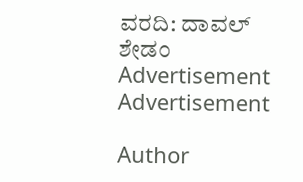ವರದಿ: ದಾವಲ್ ಶೇಡಂ
Advertisement
Advertisement

Author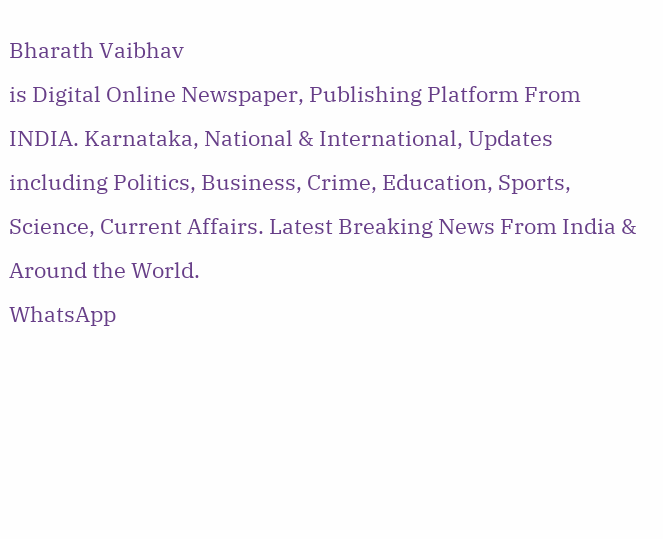Bharath Vaibhav
is Digital Online Newspaper, Publishing Platform From INDIA. Karnataka, National & International, Updates including Politics, Business, Crime, Education, Sports, Science, Current Affairs. Latest Breaking News From India & Around the World.
WhatsApp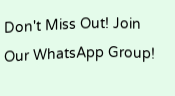Don't Miss Out! Join Our WhatsApp Group!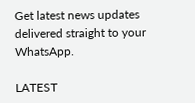Get latest news updates delivered straight to your WhatsApp.

LATEST